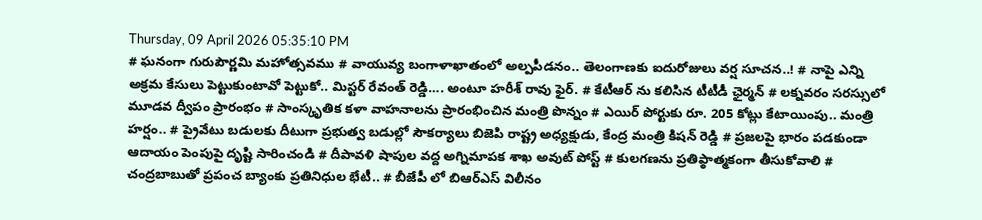Thursday, 09 April 2026 05:35:10 PM
# ఘనంగా గురుపౌర్ణమి మహోత్సవము # వాయువ్య బంగాళాఖాతంలో అల్పపీడనం.. తెలంగాణకు ఐదురోజులు వర్ష సూచన..! # నాపై ఎన్ని అక్రమ కేసులు పెట్టుకుంటావో పెట్టుకో.. మిస్టర్ రేవంత్ రెడ్డి…. అంటూ హరీశ్ రావు ఫైర్. # కేటీఆర్ ను కలిసిన టీటీడీ ఛైర్మన్ # లక్నవరం సరస్సులో మూడవ ద్వీపం ప్రారంభం # సాంస్కృతిక కళా వాహనాలను ప్రారంభించిన మంత్రి పొన్నం # ఎయిర్ పోర్టుకు రూ. 205 కోట్లు కేటాయింపు.. మంత్రి హర్షం.. # ప్రైవేటు బడులకు దీటుగా ప్రభుత్వ బడుల్లో సౌకర్యాలు బిజెపి రాష్ట్ర అధ్యక్షుడు, కేంద్ర మంత్రి కిషన్ రెడ్డి # ప్రజలపై భారం పడకుండా ఆదాయం పెంపుపై దృష్టి సారించండి # దీపావళి షాపుల వద్ద అగ్నిమాపక శాఖ అవుట్ పోస్ట్ # కులగణను ప్రతిప్ఠాత్మకంగా తీసుకోవాలి # చంద్రబాబుతో ప్రపంచ బ్యాంకు ప్రతినిధుల భేటీ.. # బీజేపీ లో బిఆర్ఎస్ విలీనం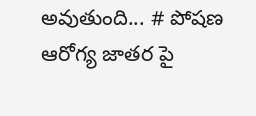అవుతుంది... # పోషణ ఆరోగ్య జాతర పై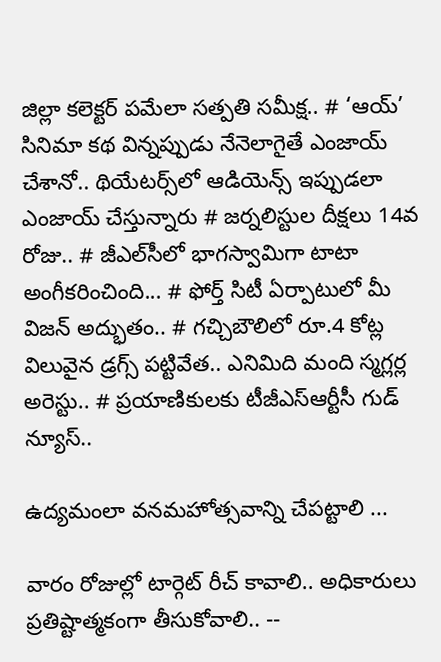జిల్లా కలెక్టర్ పమేలా సత్పతి సమీక్ష.. # ‘ఆయ్’ సినిమా కథ విన్నప్పుడు నేనెలాగైతే ఎంజాయ్ చేశానో.. థియేట‌ర్స్‌లో ఆడియెన్స్ ఇప్పుడ‌లా ఎంజాయ్ చేస్తున్నారు # జర్నలిస్టుల దీక్షలు 14వ రోజు.. # జీఎల్‌సీలో భాగస్వామిగా టాటా అంగీకరించింది... # ఫోర్త్ సిటీ ఏర్పాటులో మీ విజ‌న్ అద్భుతం.. # గచ్చిబౌలిలో రూ.4 కోట్ల విలువైన డ్రగ్స్ పట్టివేత.. ఎనిమిది మంది స్మగ్లర్ల అరెస్టు.. # ప్రయాణికులకు టీజీఎస్‌ఆర్టీసీ గుడ్ న్యూస్..

ఉద్యమంలా వనమహోత్సవాన్ని చేపట్టాలి ...

వారం రోజుల్లో టార్గెట్ రీచ్ కావాలి.. అధికారులు ప్రతిష్టాత్మకంగా తీసుకోవాలి.. --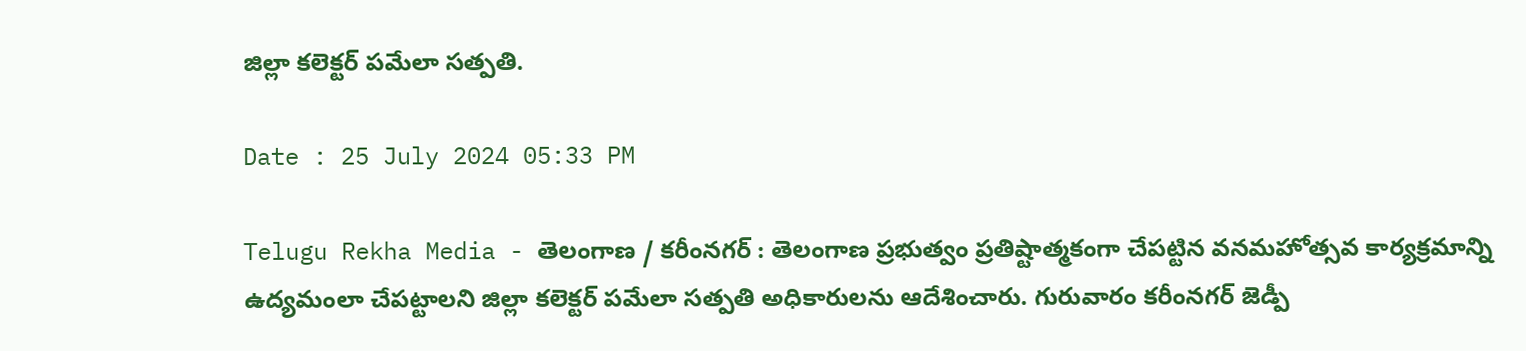జిల్లా కలెక్టర్ పమేలా సత్పతి.

Date : 25 July 2024 05:33 PM

Telugu Rekha Media - తెలంగాణ / కరీంనగర్ : తెలంగాణ ప్రభుత్వం ప్రతిష్టాత్మకంగా చేపట్టిన వనమహోత్సవ కార్యక్రమాన్ని ఉద్యమంలా చేపట్టాలని జిల్లా కలెక్టర్ పమేలా సత్పతి అధికారులను ఆదేశించారు. గురువారం కరీంనగర్ జెడ్పీ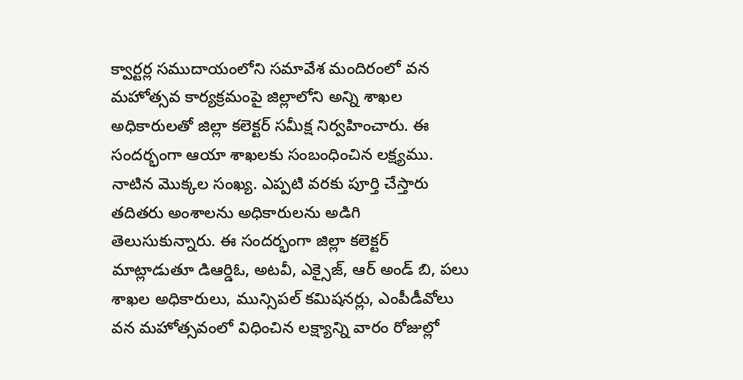క్వార్టర్ల సముదాయంలోని సమావేశ మందిరంలో వన మహోత్సవ కార్యక్రమంపై జిల్లాలోని అన్ని శాఖల అధికారులతో జిల్లా కలెక్టర్ సమీక్ష నిర్వహించారు. ఈ సందర్భంగా ఆయా శాఖలకు సంబంధించిన లక్ష్యము. నాటిన మొక్కల సంఖ్య. ఎప్పటి వరకు పూర్తి చేస్తారు తదితరు అంశాలను అధికారులను అడిగి తెలుసుకున్నారు. ఈ సందర్భంగా జిల్లా కలెక్టర్ మాట్లాడుతూ డిఆర్డిఓ, అటవీ, ఎక్సైజ్, ఆర్ అండ్ బి, పలు శాఖల అధికారులు, మున్సిపల్ కమిషనర్లు, ఎంపీడీవోలు వన మహోత్సవంలో విధించిన లక్ష్యాన్ని వారం రోజుల్లో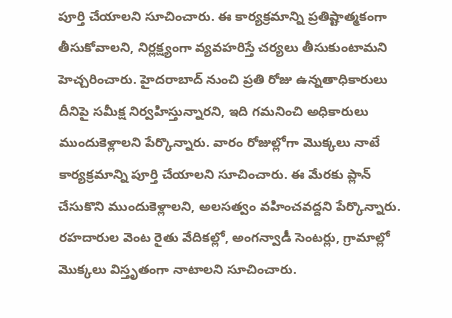పూర్తి చేయాలని సూచించారు. ఈ కార్యక్రమాన్ని ప్రతిష్టాత్మకంగా తీసుకోవాలని, నిర్లక్ష్యంగా వ్యవహరిస్తే చర్యలు తీసుకుంటామని హెచ్చరించారు. హైదరాబాద్ నుంచి ప్రతి రోజు ఉన్నతాధికారులు దీనిపై సమీక్ష నిర్వహిస్తున్నారని, ఇది గమనించి అధికారులు ముందుకెళ్లాలని పేర్కొన్నారు. వారం రోజుల్లోగా మొక్కలు నాటే కార్యక్రమాన్ని పూర్తి చేయాలని సూచించారు. ఈ మేరకు ప్లాన్ చేసుకొని ముందుకెళ్లాలని, అలసత్వం వహించవద్దని పేర్కొన్నారు. రహదారుల వెంట రైతు వేదికల్లో, అంగన్వాడీ సెంటర్లు, గ్రామాల్లో మొక్కలు విస్తృతంగా నాటాలని సూచించారు.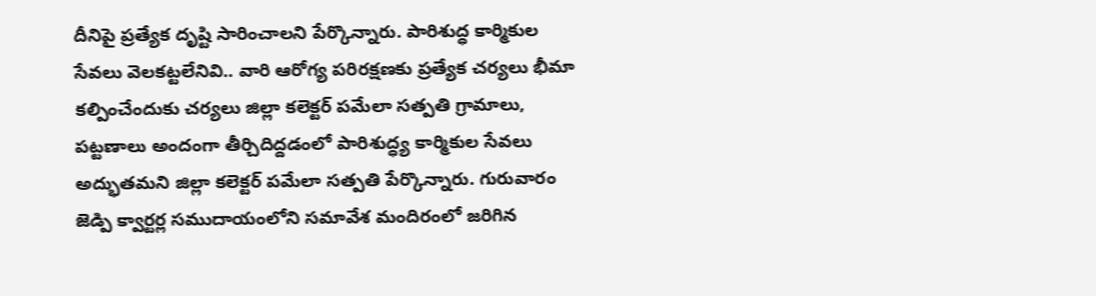దీనిపై ప్రత్యేక దృష్టి సారించాలని పేర్కొన్నారు. పారిశుద్ధ కార్మికుల సేవలు వెలకట్టలేనివి.. వారి ఆరోగ్య పరిరక్షణకు ప్రత్యేక చర్యలు భీమా కల్పించేందుకు చర్యలు జిల్లా కలెక్టర్ పమేలా సత్పతి గ్రామాలు, పట్టణాలు అందంగా తీర్చిదిద్దడంలో పారిశుద్ధ్య కార్మికుల సేవలు అద్భుతమని జిల్లా కలెక్టర్ పమేలా సత్పతి పేర్కొన్నారు. గురువారం జెడ్పి క్వార్టర్ల సముదాయంలోని సమావేశ మందిరంలో జరిగిన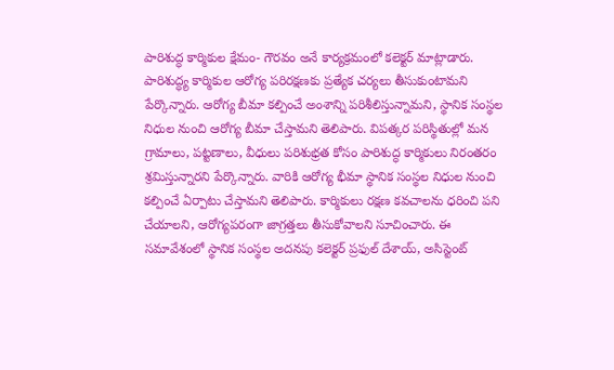పారిశుద్ధ కార్మికుల క్షేమం- గౌరవం అనే కార్యక్రమంలో కలెక్టర్ మాట్లాడారు. పారిశుద్ధ్య కార్మికుల ఆరోగ్య పరిరక్షణకు ప్రత్యేక చర్యలు తీసుకుంటామని పేర్కొన్నారు. ఆరోగ్య బీమా కల్పించే అంశాన్ని పరిశీలిస్తున్నామని, స్థానిక సంస్థల నిధుల నుంచి ఆరోగ్య బీమా చేస్తామని తెలిపారు. విపత్కర పరిస్థితుల్లో మన గ్రామాలు, పట్టణాలు, వీధులు పరిశుభ్రత కోసం పారిశుద్ధ కార్మికులు నిరంతరం శ్రమిస్తున్నారని పేర్కొన్నారు. వారికి ఆరోగ్య భీమా స్థానిక సంస్థల నిధుల నుంచి కల్పించే ఏర్పాటు చేస్తామని తెలిపారు. కార్మికులు రక్షణ కవచాలను ధరించి పని చేయాలని, ఆరోగ్యపరంగా జాగ్రత్తలు తీసుకోవాలని సూచించారు. ఈ సమావేశంలో స్థానిక సంస్థల అదనపు కలెక్టర్ ప్రఫుల్ దేశాయ్, అసిస్టెంట్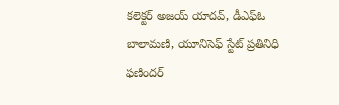కలెక్టర్ అజయ్ యాదవ్, డీఎఫ్ఓ బాలామణి, యూనిసెఫ్ స్టేట్ ప్రతినిధి ఫణిందర్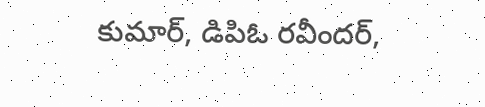కుమార్, డిపిఓ రవీందర్,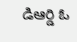డిఆర్డి ఓ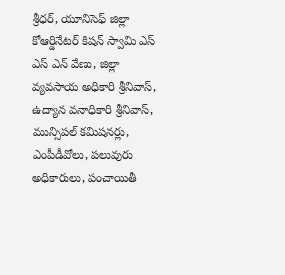శ్రీధర్, యూనిసెఫ్ జిల్లా కోఆర్డినేటర్ కిషన్ స్వామి ఎస్ ఎస్ ఎన్ వేణు, జిల్లా వ్యవసాయ అధికారి శ్రీనివాస్, ఉద్యాన వనాధికారి శ్రీనివాస్, మున్సిపల్ కమిషనర్లు, ఎంపీడీవోలు, పలువురు అధికారులు, పంచాయితీ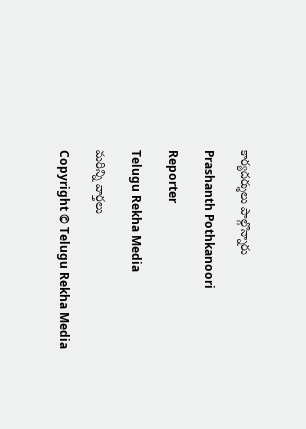కార్యదర్శులు పాల్గొన్నారు

Prashanth Pothkanoori

Reporter

Telugu Rekha Media

మరిన్ని వార్తలు

Copyright © Telugu Rekha Media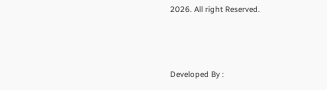2026. All right Reserved.



Developed By :